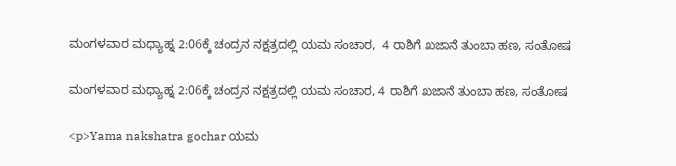ಮಂಗಳವಾರ ಮಧ್ಯಾಹ್ನ 2:06ಕ್ಕೆ ಚಂದ್ರನ ನಕ್ಷತ್ರದಲ್ಲಿ ಯಮ ಸಂಚಾರ,  4 ರಾಶಿಗೆ ಖಜಾನೆ ತುಂಬಾ ಹಣ, ಸಂತೋಷ

ಮಂಗಳವಾರ ಮಧ್ಯಾಹ್ನ 2:06ಕ್ಕೆ ಚಂದ್ರನ ನಕ್ಷತ್ರದಲ್ಲಿ ಯಮ ಸಂಚಾರ, 4 ರಾಶಿಗೆ ಖಜಾನೆ ತುಂಬಾ ಹಣ, ಸಂತೋಷ

<p>Yama nakshatra gochar ಯಮ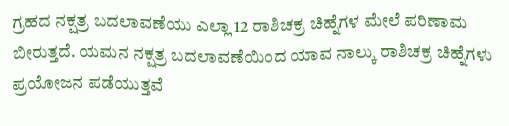ಗ್ರಹದ ನಕ್ಷತ್ರ ಬದಲಾವಣೆಯು ಎಲ್ಲಾ 12 ರಾಶಿಚಕ್ರ ಚಿಹ್ನೆಗಳ ಮೇಲೆ ಪರಿಣಾಮ ಬೀರುತ್ತದೆ. ಯಮನ ನಕ್ಷತ್ರ ಬದಲಾವಣೆಯಿಂದ ಯಾವ ನಾಲ್ಕು ರಾಶಿಚಕ್ರ ಚಿಹ್ನೆಗಳು ಪ್ರಯೋಜನ ಪಡೆಯುತ್ತವೆ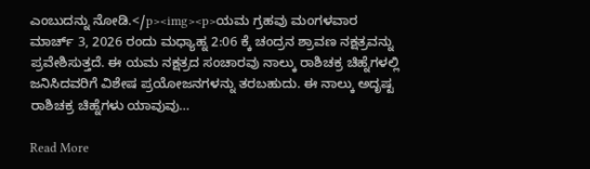ಎಂಬುದನ್ನು ನೋಡಿ.</p><img><p>ಯಮ ಗ್ರಹವು ಮಂಗಳವಾರ ಮಾರ್ಚ್ 3, 2026 ರಂದು ಮಧ್ಯಾಹ್ನ 2:06 ಕ್ಕೆ ಚಂದ್ರನ ಶ್ರಾವಣ ನಕ್ಷತ್ರವನ್ನು ಪ್ರವೇಶಿಸುತ್ತದೆ. ಈ ಯಮ ನಕ್ಷತ್ರದ ಸಂಚಾರವು ನಾಲ್ಕು ರಾಶಿಚಕ್ರ ಚಿಹ್ನೆಗಳಲ್ಲಿ ಜನಿಸಿದವರಿಗೆ ವಿಶೇಷ ಪ್ರಯೋಜನಗಳನ್ನು ತರಬಹುದು. ಈ ನಾಲ್ಕು ಅದೃಷ್ಟ ರಾಶಿಚಕ್ರ ಚಿಹ್ನೆಗಳು ಯಾವುವು…

Read More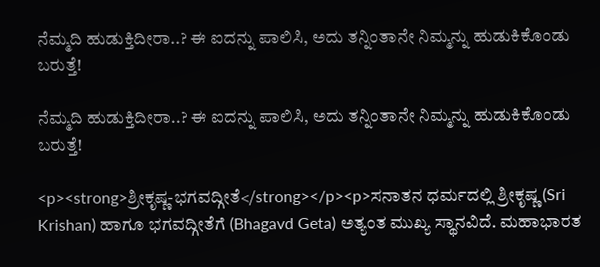ನೆಮ್ಮದಿ ಹುಡುಕ್ತಿದೀರಾ..? ಈ ಐದನ್ನು ಪಾಲಿಸಿ, ಅದು ತನ್ನಿಂತಾನೇ ನಿಮ್ಮನ್ನು ಹುಡುಕಿಕೊಂಡು ಬರುತ್ತೆ!

ನೆಮ್ಮದಿ ಹುಡುಕ್ತಿದೀರಾ..? ಈ ಐದನ್ನು ಪಾಲಿಸಿ, ಅದು ತನ್ನಿಂತಾನೇ ನಿಮ್ಮನ್ನು ಹುಡುಕಿಕೊಂಡು ಬರುತ್ತೆ!

<p><strong>ಶ್ರೀಕೃಷ್ಣ-ಭಗವದ್ಗೀತೆ</strong></p><p>ಸನಾತನ ಧರ್ಮದಲ್ಲಿ ಶ್ರೀಕೃಷ್ಣ (Sri Krishan) ಹಾಗೂ ಭಗವದ್ಗೀತೆಗೆ (Bhagavd Geta) ಅತ್ಯಂತ ಮುಖ್ಯ ಸ್ಥಾನವಿದೆ. ಮಹಾಭಾರತ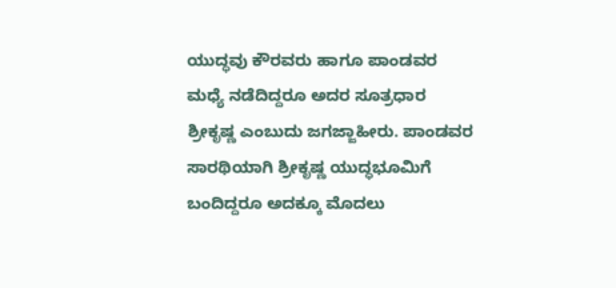ಯುದ್ಧವು ಕೌರವರು ಹಾಗೂ ಪಾಂಡವರ ಮಧ್ಯೆ ನಡೆದಿದ್ದರೂ ಅದರ ಸೂತ್ರಧಾರ ಶ್ರೀಕೃಷ್ಣ ಎಂಬುದು ಜಗಜ್ಜಾಹೀರು. ಪಾಂಡವರ ಸಾರಥಿಯಾಗಿ ಶ್ರೀಕೃಷ್ಣ ಯುದ್ಧಭೂಮಿಗೆ ಬಂದಿದ್ದರೂ ಅದಕ್ಕೂ ಮೊದಲು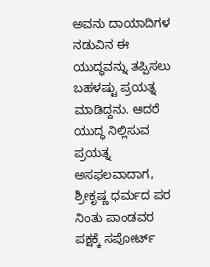ಅವನು ದಾಯಾದಿಗಳ ನಡುವಿನ ಈ ಯುದ್ಧವನ್ನು ತಪ್ಪಿಸಲು ಬಹಳಷ್ಟು ಪ್ರಯತ್ನ ಮಾಡಿದ್ದನು. ಆದರೆ ಯುದ್ಧ ನಿಲ್ಲಿಸುವ ಪ್ರಯತ್ನ ಅಸಫಲವಾದಾಗ, ಶ್ರೀಕೃಷ್ಣ ಧರ್ಮದ ಪರ ನಿಂತು ಪಾಂಡವರ ಪಕ್ಷಕ್ಕೆ ಸಪೋರ್ಟ್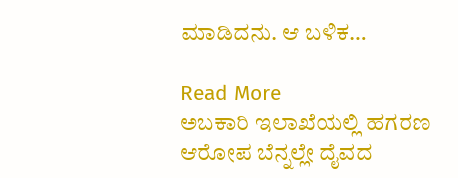ಮಾಡಿದನು. ಆ ಬಳಿಕ…

Read More
ಅಬಕಾರಿ ಇಲಾಖೆಯಲ್ಲಿ ಹಗರಣ ಆರೋಪ ಬೆನ್ನಲ್ಲೇ ದೈವದ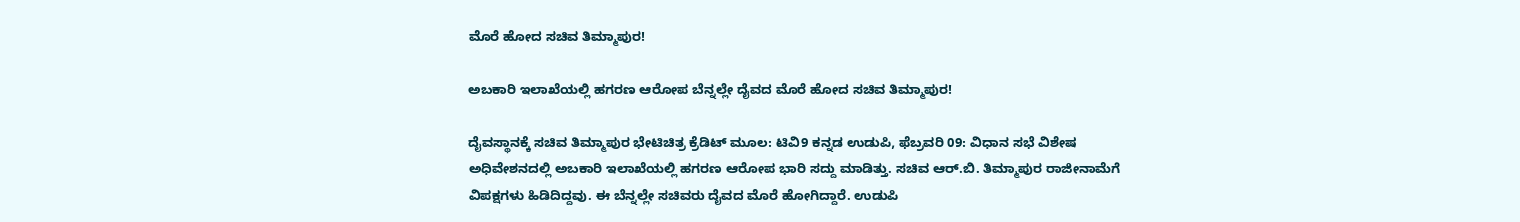ಮೊರೆ ಹೋದ ಸಚಿವ ತಿಮ್ಮಾಪುರ!

ಅಬಕಾರಿ ಇಲಾಖೆಯಲ್ಲಿ ಹಗರಣ ಆರೋಪ ಬೆನ್ನಲ್ಲೇ ದೈವದ ಮೊರೆ ಹೋದ ಸಚಿವ ತಿಮ್ಮಾಪುರ!

ದೈವಸ್ಥಾನಕ್ಕೆ ಸಚಿವ ತಿಮ್ಮಾಪುರ ಭೇಟಿಚಿತ್ರ ಕ್ರೆಡಿಟ್ ಮೂಲ: ಟಿವಿ9 ಕನ್ನಡ ಉಡುಪಿ, ಫೆಬ್ರವರಿ 09: ವಿಧಾನ ಸಭೆ ವಿಶೇಷ ಅಧಿವೇಶನದಲ್ಲಿ ಅಬಕಾರಿ ಇಲಾಖೆಯಲ್ಲಿ ಹಗರಣ ಆರೋಪ ಭಾರಿ ಸದ್ದು ಮಾಡಿತ್ತು. ಸಚಿವ ಆರ್.ಬಿ. ತಿಮ್ಮಾಪುರ ರಾಜೀನಾಮೆಗೆ ವಿಪಕ್ಷಗಳು ಹಿಡಿದಿದ್ದವು. ಈ ಬೆನ್ನಲ್ಲೇ ಸಚಿವರು ದೈವದ ಮೊರೆ ಹೋಗಿದ್ದಾರೆ. ಉಡುಪಿ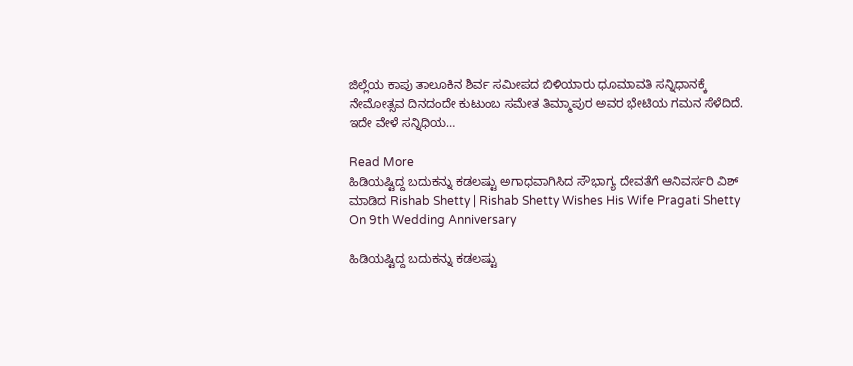ಜಿಲ್ಲೆಯ ಕಾಪು ತಾಲೂಕಿನ ಶಿರ್ವ ಸಮೀಪದ ಬಿಳಿಯಾರು ಧೂಮಾವತಿ ಸನ್ನಿಧಾನಕ್ಕೆ ನೇಮೋತ್ಸವ ದಿನದಂದೇ ಕುಟುಂಬ ಸಮೇತ ತಿಮ್ಮಾಪುರ ಅವರ ಭೇಟಿಯ ಗಮನ ಸೆಳೆದಿದೆ. ಇದೇ ವೇಳೆ ಸನ್ನಿಧಿಯ…

Read More
ಹಿಡಿಯಷ್ಟಿದ್ದ ಬದುಕನ್ನು ಕಡಲಷ್ಟು ಅಗಾಧವಾಗಿಸಿದ ಸೌಭಾಗ್ಯ ದೇವತೆಗೆ ಆನಿವರ್ಸರಿ ವಿಶ್ ಮಾಡಿದ Rishab Shetty | Rishab Shetty Wishes His Wife Pragati Shetty On 9th Wedding Anniversary

ಹಿಡಿಯಷ್ಟಿದ್ದ ಬದುಕನ್ನು ಕಡಲಷ್ಟು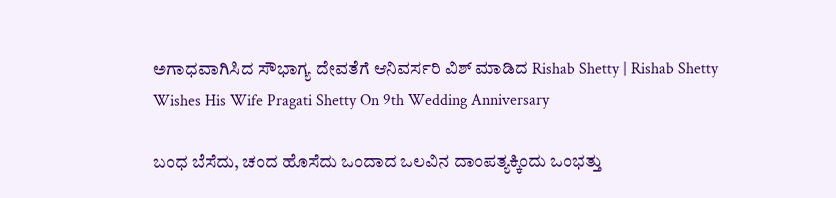ಅಗಾಧವಾಗಿಸಿದ ಸೌಭಾಗ್ಯ ದೇವತೆಗೆ ಆನಿವರ್ಸರಿ ವಿಶ್ ಮಾಡಿದ Rishab Shetty | Rishab Shetty Wishes His Wife Pragati Shetty On 9th Wedding Anniversary

ಬಂಧ ಬೆಸೆದು, ಚಂದ ಹೊಸೆದು ಒಂದಾದ ಒಲವಿನ ದಾಂಪತ್ಯಕ್ಕಿಂದು ಒಂಭತ್ತು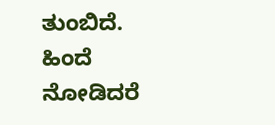ತುಂಬಿದೆ. ಹಿಂದೆ ನೋಡಿದರೆ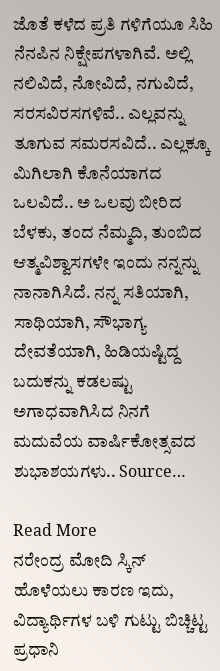ಜೊತೆ ಕಳೆದ ಪ್ರತಿ ಗಳಿಗೆಯೂ ಸಿಹಿ ನೆನಪಿನ ನಿಕ್ಷೇಪಗಳಾಗಿವೆ. ಅಲ್ಲಿ ನಲಿವಿದೆ, ನೋವಿದೆ, ನಗುವಿದೆ, ಸರಸವಿರಸಗಳಿವೆ.. ಎಲ್ಲವನ್ನು ತೂಗುವ ಸಮರಸವಿದೆ.. ಎಲ್ಲಕ್ಕೂ ಮಿಗಿಲಾಗಿ ಕೊನೆಯಾಗದ ಒಲವಿದೆ.. ಅ ಒಲವು ಬೀರಿದ ಬೆಳಕು, ತಂದ ನೆಮ್ಮದಿ, ತುಂಬಿದ ಆತ್ಮವಿಶ್ವಾಸಗಳೇ ಇಂದು ನನ್ನನ್ನು ನಾನಾಗಿಸಿದೆ. ನನ್ನ ಸತಿಯಾಗಿ, ಸಾಥಿಯಾಗಿ, ಸೌಭಾಗ್ಯ ದೇವತೆಯಾಗಿ, ಹಿಡಿಯಷ್ಟಿದ್ದ ಬದುಕನ್ನು ಕಡಲಷ್ಟು ಅಗಾಧವಾಗಿಸಿದ ನಿನಗೆ ಮದುವೆಯ ವಾರ್ಷಿಕೋತ್ಸವದ ಶುಭಾಶಯಗಳು.. Source…

Read More
ನರೇಂದ್ರ ಮೋದಿ ಸ್ಕಿನ್ ಹೊಳೆಯಲು ಕಾರಣ ಇದು, ವಿದ್ಯಾರ್ಥಿಗಳ ಬಳಿ ಗುಟ್ಟು ಬಿಚ್ಚಿಟ್ಟ ಪ್ರಧಾನಿ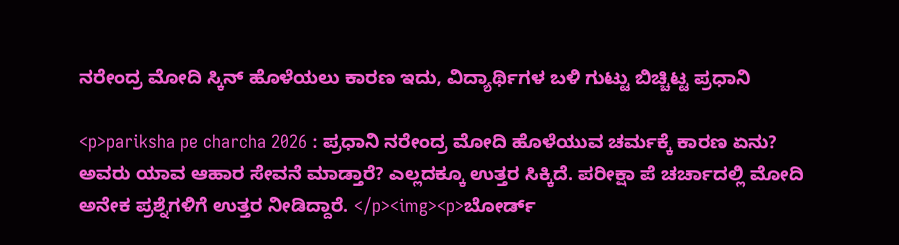ನರೇಂದ್ರ ಮೋದಿ ಸ್ಕಿನ್ ಹೊಳೆಯಲು ಕಾರಣ ಇದು, ವಿದ್ಯಾರ್ಥಿಗಳ ಬಳಿ ಗುಟ್ಟು ಬಿಚ್ಚಿಟ್ಟ ಪ್ರಧಾನಿ

<p>pariksha pe charcha 2026 : ಪ್ರಧಾನಿ ನರೇಂದ್ರ ಮೋದಿ ಹೊಳೆಯುವ ಚರ್ಮಕ್ಕೆ ಕಾರಣ ಏನು? ಅವರು ಯಾವ ಆಹಾರ ಸೇವನೆ ಮಾಡ್ತಾರೆ? ಎಲ್ಲದಕ್ಕೂ ಉತ್ತರ ಸಿಕ್ಕಿದೆ. ಪರೀಕ್ಷಾ ಪೆ ಚರ್ಚಾದಲ್ಲಿ ಮೋದಿ ಅನೇಕ ಪ್ರಶ್ನೆಗಳಿಗೆ ಉತ್ತರ ನೀಡಿದ್ದಾರೆ. </p><img><p>ಬೋರ್ಡ್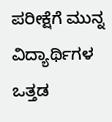ಪರೀಕ್ಷೆಗೆ ಮುನ್ನ ವಿದ್ಯಾರ್ಥಿಗಳ ಒತ್ತಡ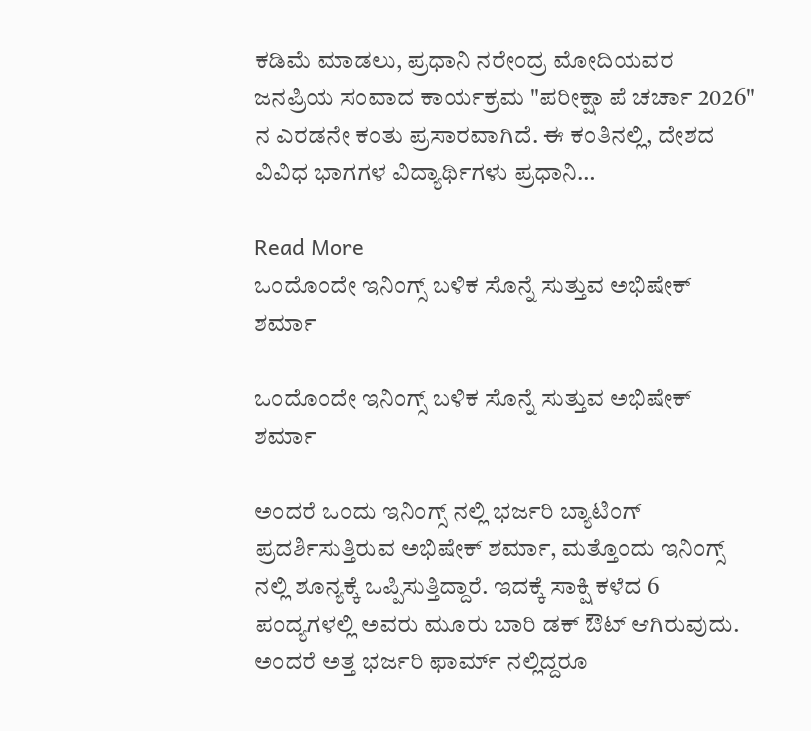ಕಡಿಮೆ ಮಾಡಲು, ಪ್ರಧಾನಿ ನರೇಂದ್ರ ಮೋದಿಯವರ ಜನಪ್ರಿಯ ಸಂವಾದ ಕಾರ್ಯಕ್ರಮ "ಪರೀಕ್ಷಾ ಪೆ ಚರ್ಚಾ 2026" ನ ಎರಡನೇ ಕಂತು ಪ್ರಸಾರವಾಗಿದೆ. ಈ ಕಂತಿನಲ್ಲಿ, ದೇಶದ ವಿವಿಧ ಭಾಗಗಳ ವಿದ್ಯಾರ್ಥಿಗಳು ಪ್ರಧಾನಿ…

Read More
ಒಂದೊಂದೇ ಇನಿಂಗ್ಸ್ ಬಳಿಕ ಸೊನ್ನೆ ಸುತ್ತುವ ಅಭಿಷೇಕ್ ಶರ್ಮಾ

ಒಂದೊಂದೇ ಇನಿಂಗ್ಸ್ ಬಳಿಕ ಸೊನ್ನೆ ಸುತ್ತುವ ಅಭಿಷೇಕ್ ಶರ್ಮಾ

ಅಂದರೆ ಒಂದು ಇನಿಂಗ್ಸ್ ನಲ್ಲಿ ಭರ್ಜರಿ ಬ್ಯಾಟಿಂಗ್ ಪ್ರದರ್ಶಿಸುತ್ತಿರುವ ಅಭಿಷೇಕ್ ಶರ್ಮಾ, ಮತ್ತೊಂದು ಇನಿಂಗ್ಸ್ ನಲ್ಲಿ ಶೂನ್ಯಕ್ಕೆ ಒಪ್ಪಿಸುತ್ತಿದ್ದಾರೆ. ಇದಕ್ಕೆ ಸಾಕ್ಷಿ ಕಳೆದ 6 ಪಂದ್ಯಗಳಲ್ಲಿ ಅವರು ಮೂರು ಬಾರಿ ಡಕ್ ಔಟ್ ಆಗಿರುವುದು. ಅಂದರೆ ಅತ್ತ ಭರ್ಜರಿ ಫಾರ್ಮ್ ನಲ್ಲಿದ್ದರೂ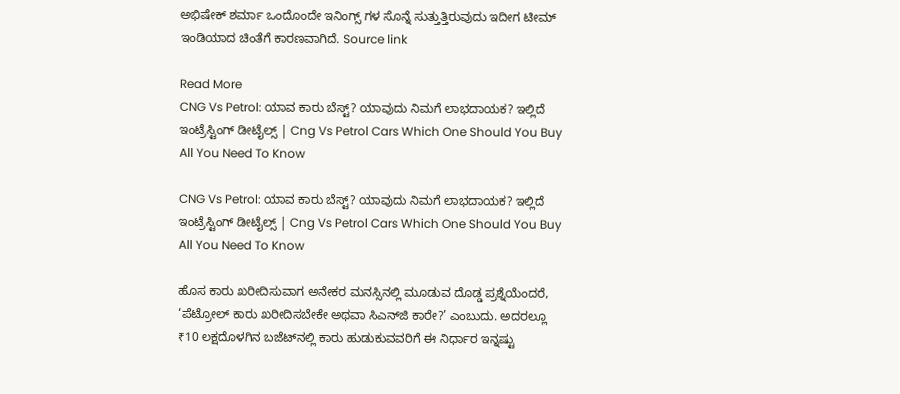ಅಭಿಷೇಕ್ ಶರ್ಮಾ ಒಂದೊಂದೇ ಇನಿಂಗ್ಸ್ ಗಳ ಸೊನ್ನೆ ಸುತ್ತುತ್ತಿರುವುದು ಇದೀಗ ಟೀಮ್ ಇಂಡಿಯಾದ ಚಿಂತೆಗೆ ಕಾರಣವಾಗಿದೆ. Source link

Read More
CNG Vs Petrol: ಯಾವ ಕಾರು ಬೆಸ್ಟ್? ಯಾವುದು ನಿಮಗೆ ಲಾಭದಾಯಕ? ಇಲ್ಲಿದೆ ಇಂಟ್ರೆಸ್ಟಿಂಗ್ ಡೀಟೈಲ್ಸ್ | Cng Vs Petrol Cars Which One Should You Buy All You Need To Know

CNG Vs Petrol: ಯಾವ ಕಾರು ಬೆಸ್ಟ್? ಯಾವುದು ನಿಮಗೆ ಲಾಭದಾಯಕ? ಇಲ್ಲಿದೆ ಇಂಟ್ರೆಸ್ಟಿಂಗ್ ಡೀಟೈಲ್ಸ್ | Cng Vs Petrol Cars Which One Should You Buy All You Need To Know

ಹೊಸ ಕಾರು ಖರೀದಿಸುವಾಗ ಅನೇಕರ ಮನಸ್ಸಿನಲ್ಲಿ ಮೂಡುವ ದೊಡ್ಡ ಪ್ರಶ್ನೆಯೆಂದರೆ, ‘ಪೆಟ್ರೋಲ್ ಕಾರು ಖರೀದಿಸಬೇಕೇ ಅಥವಾ ಸಿಎನ್‌ಜಿ ಕಾರೇ?’ ಎಂಬುದು. ಅದರಲ್ಲೂ ₹10 ಲಕ್ಷದೊಳಗಿನ ಬಜೆಟ್‌ನಲ್ಲಿ ಕಾರು ಹುಡುಕುವವರಿಗೆ ಈ ನಿರ್ಧಾರ ಇನ್ನಷ್ಟು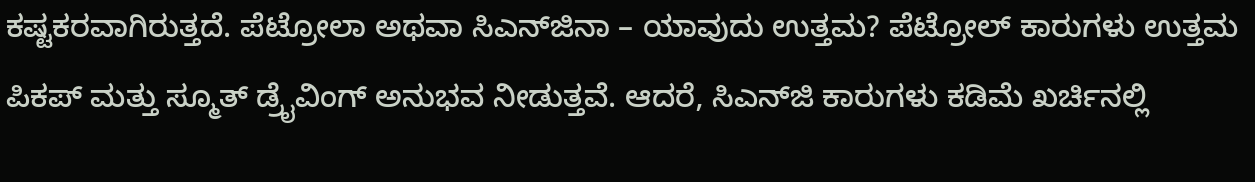ಕಷ್ಟಕರವಾಗಿರುತ್ತದೆ. ಪೆಟ್ರೋಲಾ ಅಥವಾ ಸಿಎನ್‌ಜಿನಾ – ಯಾವುದು ಉತ್ತಮ? ಪೆಟ್ರೋಲ್ ಕಾರುಗಳು ಉತ್ತಮ ಪಿಕಪ್ ಮತ್ತು ಸ್ಮೂತ್ ಡ್ರೈವಿಂಗ್ ಅನುಭವ ನೀಡುತ್ತವೆ. ಆದರೆ, ಸಿಎನ್‌ಜಿ ಕಾರುಗಳು ಕಡಿಮೆ ಖರ್ಚಿನಲ್ಲಿ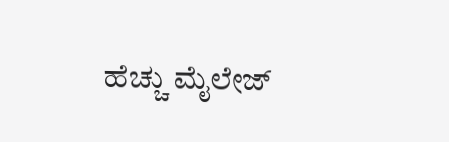ಹೆಚ್ಚು ಮೈಲೇಜ್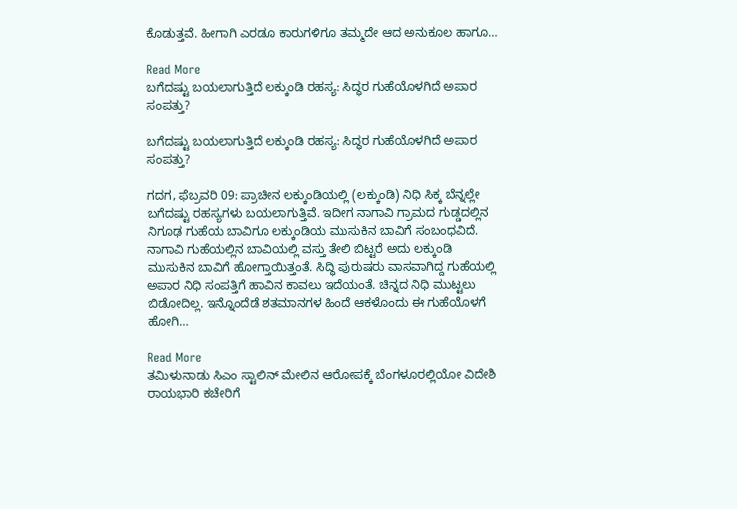ಕೊಡುತ್ತವೆ. ಹೀಗಾಗಿ ಎರಡೂ ಕಾರುಗಳಿಗೂ ತಮ್ಮದೇ ಆದ ಅನುಕೂಲ ಹಾಗೂ…

Read More
ಬಗೆದಷ್ಟು ಬಯಲಾಗುತ್ತಿದೆ ಲಕ್ಕುಂಡಿ ರಹಸ್ಯ: ಸಿದ್ಧರ ಗುಹೆಯೊಳಗಿದೆ ಅಪಾರ ಸಂಪತ್ತು?

ಬಗೆದಷ್ಟು ಬಯಲಾಗುತ್ತಿದೆ ಲಕ್ಕುಂಡಿ ರಹಸ್ಯ: ಸಿದ್ಧರ ಗುಹೆಯೊಳಗಿದೆ ಅಪಾರ ಸಂಪತ್ತು?

ಗದಗ, ಫೆಬ್ರವರಿ 09: ಪ್ರಾಚೀನ ಲಕ್ಕುಂಡಿಯಲ್ಲಿ (ಲಕ್ಕುಂಡಿ) ನಿಧಿ ಸಿಕ್ಕ ಬೆನ್ನಲ್ಲೇ ಬಗೆದಷ್ಟು ರಹಸ್ಯಗಳು ಬಯಲಾಗುತ್ತಿವೆ. ಇದೀಗ ನಾಗಾವಿ ಗ್ರಾಮದ ಗುಡ್ಡದಲ್ಲಿನ ನಿಗೂಢ ಗುಹೆಯ ಬಾವಿಗೂ ಲಕ್ಕುಂಡಿಯ ಮುಸುಕಿನ ಬಾವಿಗೆ ಸಂಬಂಧವಿದೆ. ನಾಗಾವಿ ಗುಹೆಯಲ್ಲಿನ ಬಾವಿಯಲ್ಲಿ ವಸ್ತು ತೇಲಿ ಬಿಟ್ಟರೆ ಅದು ಲಕ್ಕುಂಡಿ ಮುಸುಕಿನ ಬಾವಿಗೆ ಹೋಗ್ತಾಯಿತ್ತಂತೆ. ಸಿದ್ಧಿ ಪುರುಷರು ವಾಸವಾಗಿದ್ದ ಗುಹೆಯಲ್ಲಿ ಅಪಾರ ನಿಧಿ ಸಂಪತ್ತಿಗೆ ಹಾವಿನ ಕಾವಲು ಇದೆಯಂತೆ. ಚಿನ್ನದ ನಿಧಿ ಮುಟ್ಟಲು ಬಿಡೋದಿಲ್ಲ. ಇನ್ನೊಂದೆಡೆ ಶತಮಾನಗಳ ಹಿಂದೆ ಆಕಳೊಂದು ಈ ಗುಹೆಯೊಳಗೆ ಹೋಗಿ…

Read More
ತಮಿಳುನಾಡು ಸಿಎಂ ಸ್ಟಾಲಿನ್ ಮೇಲಿನ ಆರೋಪಕ್ಕೆ ಬೆಂಗಳೂರಲ್ಲಿಯೋ ವಿದೇಶಿ ರಾಯಭಾರಿ ಕಚೇರಿಗೆ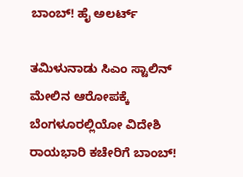ಬಾಂಬ್! ಹೈ ಅಲರ್ಟ್

ತಮಿಳುನಾಡು ಸಿಎಂ ಸ್ಟಾಲಿನ್ ಮೇಲಿನ ಆರೋಪಕ್ಕೆ ಬೆಂಗಳೂರಲ್ಲಿಯೋ ವಿದೇಶಿ ರಾಯಭಾರಿ ಕಚೇರಿಗೆ ಬಾಂಬ್!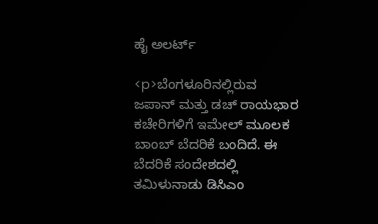ಹೈ ಅಲರ್ಟ್

<p>ಬೆಂಗಳೂರಿನಲ್ಲಿರುವ ಜಪಾನ್ ಮತ್ತು ಡಚ್ ರಾಯಭಾರ ಕಚೇರಿಗಳಿಗೆ ಇಮೇಲ್ ಮೂಲಕ ಬಾಂಬ್ ಬೆದರಿಕೆ ಬಂದಿದೆ. ಈ ಬೆದರಿಕೆ ಸಂದೇಶದಲ್ಲಿ ತಮಿಳುನಾಡು ಡಿಸಿಎಂ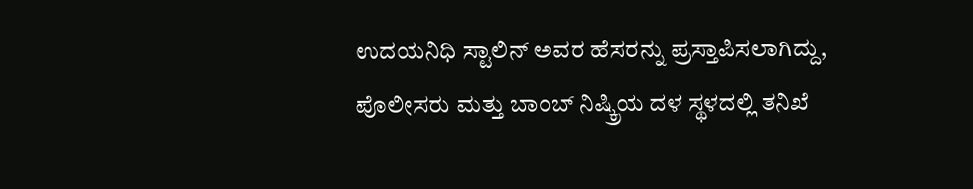ಉದಯನಿಧಿ ಸ್ಟಾಲಿನ್ ಅವರ ಹೆಸರನ್ನು ಪ್ರಸ್ತಾಪಿಸಲಾಗಿದ್ದು, ಪೊಲೀಸರು ಮತ್ತು ಬಾಂಬ್ ನಿಷ್ಕ್ರಿಯ ದಳ ಸ್ಥಳದಲ್ಲಿ ತನಿಖೆ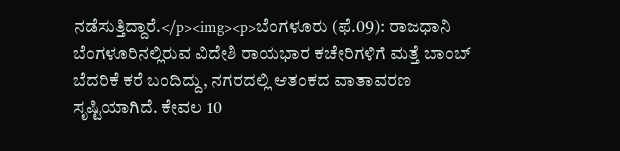ನಡೆಸುತ್ತಿದ್ದಾರೆ.</p><img><p>ಬೆಂಗಳೂರು (ಫೆ.09): ರಾಜಧಾನಿ ಬೆಂಗಳೂರಿನಲ್ಲಿರುವ ವಿದೇಶಿ ರಾಯಭಾರ ಕಚೇರಿಗಳಿಗೆ ಮತ್ತೆ ಬಾಂಬ್ ಬೆದರಿಕೆ ಕರೆ ಬಂದಿದ್ದು, ನಗರದಲ್ಲಿ ಆತಂಕದ ವಾತಾವರಣ ಸೃಷ್ಟಿಯಾಗಿದೆ. ಕೇವಲ 10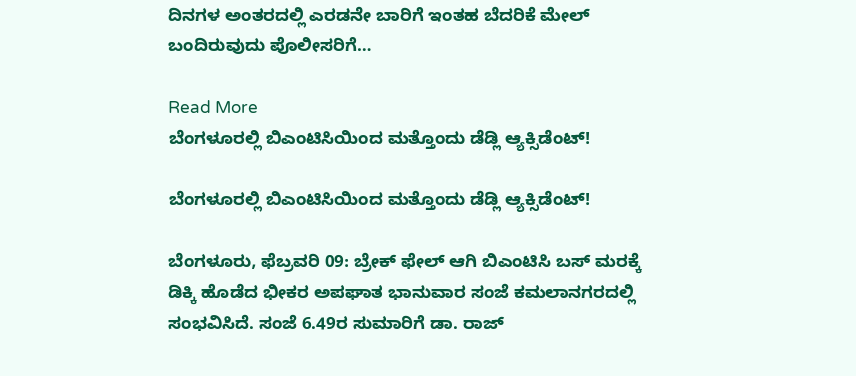ದಿನಗಳ ಅಂತರದಲ್ಲಿ ಎರಡನೇ ಬಾರಿಗೆ ಇಂತಹ ಬೆದರಿಕೆ ಮೇಲ್ ಬಂದಿರುವುದು ಪೊಲೀಸರಿಗೆ…

Read More
ಬೆಂಗಳೂರಲ್ಲಿ ಬಿಎಂಟಿಸಿಯಿಂದ ಮತ್ತೊಂದು ಡೆಡ್ಲಿ ಆ್ಯಕ್ಸಿಡೆಂಟ್!

ಬೆಂಗಳೂರಲ್ಲಿ ಬಿಎಂಟಿಸಿಯಿಂದ ಮತ್ತೊಂದು ಡೆಡ್ಲಿ ಆ್ಯಕ್ಸಿಡೆಂಟ್!

ಬೆಂಗಳೂರು, ಫೆಬ್ರವರಿ 09: ಬ್ರೇಕ್ ಫೇಲ್ ಆಗಿ ಬಿಎಂಟಿಸಿ ಬಸ್ ಮರಕ್ಕೆ ಡಿಕ್ಕಿ ಹೊಡೆದ ಭೀಕರ ಅಪಘಾತ ಭಾನುವಾರ ಸಂಜೆ ಕಮಲಾನಗರದಲ್ಲಿ ಸಂಭವಿಸಿದೆ. ಸಂಜೆ 6.49ರ ಸುಮಾರಿಗೆ ಡಾ. ರಾಜ್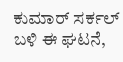ಕುಮಾರ್ ಸರ್ಕಲ್ ಬಳಿ ಈ ಘಟನೆ,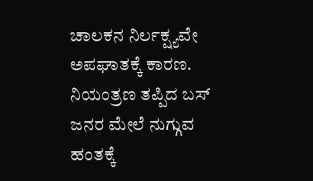ಚಾಲಕನ ನಿರ್ಲಕ್ಷ್ಯವೇ ಅಪಘಾತಕ್ಕೆ ಕಾರಣ. ನಿಯಂತ್ರಣ ತಪ್ಪಿದ ಬಸ್ ಜನರ ಮೇಲೆ ನುಗ್ಗುವ ಹಂತಕ್ಕೆ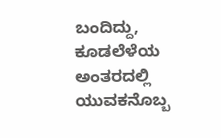ಬಂದಿದ್ದು, ಕೂಡಲೆಳೆಯ ಅಂತರದಲ್ಲಿ ಯುವಕನೊಬ್ಬ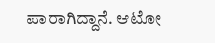ಪಾರಾಗಿದ್ದಾನೆ. ಆಟೋ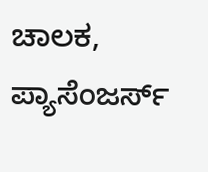ಚಾಲಕ, ಪ್ಯಾಸೆಂಜರ್ಸ್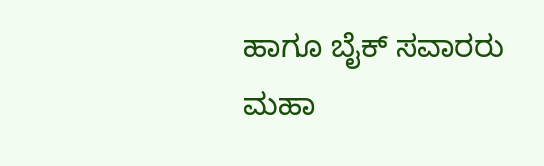ಹಾಗೂ ಬೈಕ್ ಸವಾರರು ಮಹಾ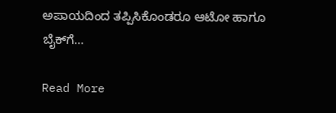ಅಪಾಯದಿಂದ ತಪ್ಪಿಸಿಕೊಂಡರೂ ಆಟೋ ಹಾಗೂ ಬೈಕ್‌ಗೆ…

Read More